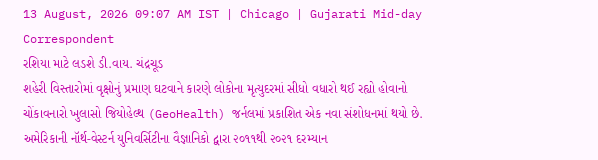13 August, 2026 09:07 AM IST | Chicago | Gujarati Mid-day Correspondent
રશિયા માટે લડશે ડી.વાય. ચંદ્રચૂડ
શહેરી વિસ્તારોમાં વૃક્ષોનું પ્રમાણ ઘટવાને કારણે લોકોના મૃત્યુદરમાં સીધો વધારો થઈ રહ્યો હોવાનો ચોંકાવનારો ખુલાસો જિયોહેલ્થ (GeoHealth) જર્નલમાં પ્રકાશિત એક નવા સંશોધનમાં થયો છે. અમેરિકાની નૉર્થ-વેસ્ટર્ન યુનિવર્સિટીના વૈજ્ઞાનિકો દ્વારા ૨૦૧૧થી ૨૦૨૧ દરમ્યાન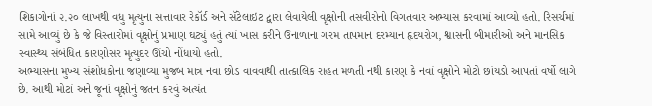શિકાગોનાં ૨.૨૦ લાખથી વધુ મૃત્યુના સત્તાવાર રેકૉર્ડ અને સૅટેલાઇટ દ્વારા લેવાયેલી વૃક્ષોની તસવીરોનો વિગતવાર અભ્યાસ કરવામાં આવ્યો હતો. રિસર્ચમાં સામે આવ્યું છે કે જે વિસ્તારોમાં વૃક્ષોનું પ્રમાણ ઘટ્યું હતું ત્યાં ખાસ કરીને ઉનાળાના ગરમ તાપમાન દરમ્યાન હૃદયરોગ, શ્વાસની બીમારીઓ અને માનસિક સ્વાસ્થ્ય સંબંધિત કારણોસર મૃત્યુદર ઊંચો નોંધાયો હતો.
અભ્યાસના મુખ્ય સંશોધકોના જણાવ્યા મુજબ માત્ર નવા છોડ વાવવાથી તાત્કાલિક રાહત મળતી નથી કારણ કે નવાં વૃક્ષોને મોટો છાંયડો આપતાં વર્ષો લાગે છે. આથી મોટાં અને જૂનાં વૃક્ષોનું જતન કરવું અત્યંત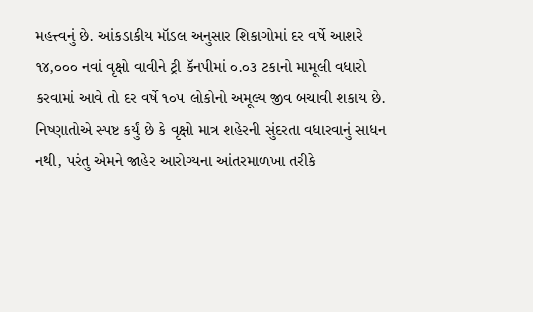મહત્ત્વનું છે. આંકડાકીય મૉડલ અનુસાર શિકાગોમાં દર વર્ષે આશરે ૧૪,૦૦૦ નવાં વૃક્ષો વાવીને ટ્રી કૅનપીમાં ૦.૦૩ ટકાનો મામૂલી વધારો કરવામાં આવે તો દર વર્ષે ૧૦૫ લોકોનો અમૂલ્ય જીવ બચાવી શકાય છે.
નિષ્ણાતોએ સ્પષ્ટ કર્યું છે કે વૃક્ષો માત્ર શહેરની સુંદરતા વધારવાનું સાધન નથી, પરંતુ એમને જાહેર આરોગ્યના આંતરમાળખા તરીકે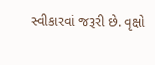સ્વીકારવાં જરૂરી છે. વૃક્ષો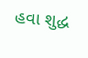હવા શુદ્ધ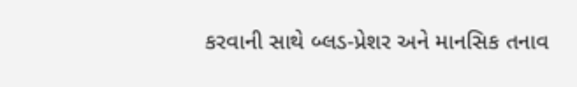કરવાની સાથે બ્લડ-પ્રેશર અને માનસિક તનાવ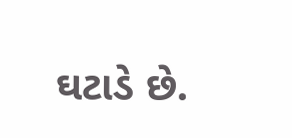ઘટાડે છે.